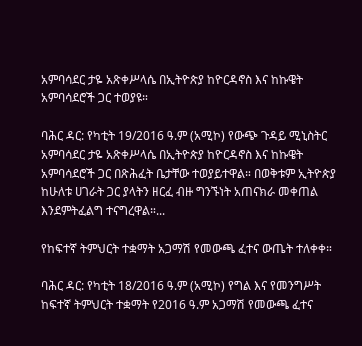አምባሳደር ታዬ አጽቀሥላሴ በኢትዮጵያ ከዮርዳኖስ እና ከኩዌት አምባሳደሮች ጋር ተወያዩ።

ባሕር ዳር: የካቲት 19/2016 ዓ.ም (አሚኮ) የውጭ ጉዳይ ሚኒስትር አምባሳደር ታዬ አጽቀሥላሴ በኢትዮጵያ ከዮርዳኖስ እና ከኩዌት አምባሳደሮች ጋር በጽሕፈት ቤታቸው ተወያይተዋል። በወቅቱም ኢትዮጵያ ከሁለቱ ሀገራት ጋር ያላትን ዘርፈ ብዙ ግንኙነት አጠናክራ መቀጠል እንደምትፈልግ ተናግረዋል።...

የከፍተኛ ትምህርት ተቋማት አጋማሽ የመውጫ ፈተና ውጤት ተለቀቀ።

ባሕር ዳር: የካቲት 18/2016 ዓ.ም (አሚኮ) የግል እና የመንግሥት ከፍተኛ ትምህርት ተቋማት የ2016 ዓ.ም አጋማሽ የመውጫ ፈተና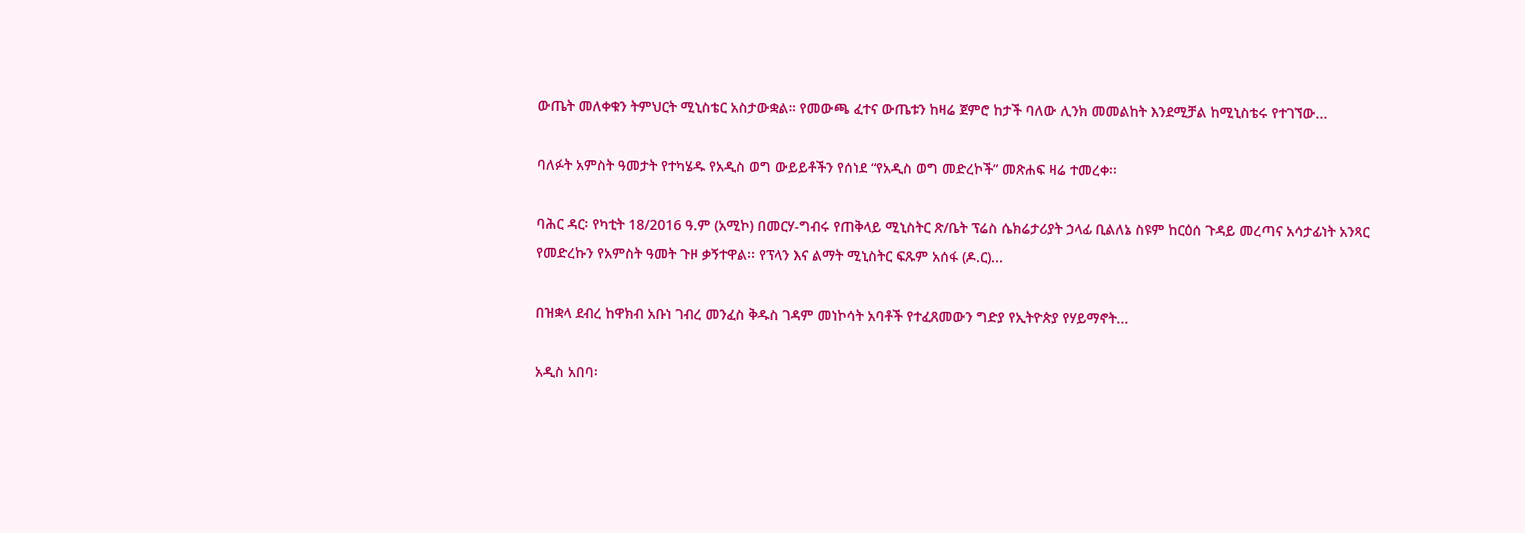ውጤት መለቀቁን ትምህርት ሚኒስቴር አስታውቋል። የመውጫ ፈተና ውጤቱን ከዛሬ ጀምሮ ከታች ባለው ሊንክ መመልከት እንደሚቻል ከሚኒስቴሩ የተገኘው...

ባለፉት አምስት ዓመታት የተካሄዱ የአዲስ ወግ ውይይቶችን የሰነደ “የአዲስ ወግ መድረኮች” መጽሐፍ ዛሬ ተመረቀ፡፡

ባሕር ዳር፡ የካቲት 18/2016 ዓ.ም (አሚኮ) በመርሃ-ግብሩ የጠቅላይ ሚኒስትር ጽ/ቤት ፕሬስ ሴክሬታሪያት ኃላፊ ቢልለኔ ስዩም ከርዕሰ ጉዳይ መረጣና አሳታፊነት አንጻር የመድረኩን የአምስት ዓመት ጉዞ ቃኝተዋል፡፡ የፕላን እና ልማት ሚኒስትር ፍጹም አሰፋ (ዶ.ር)...

በዝቋላ ደብረ ከዋክብ አቡነ ገብረ መንፈስ ቅዱስ ገዳም መነኮሳት አባቶች የተፈጸመውን ግድያ የኢትዮጵያ የሃይማኖት...

አዲስ አበባ፡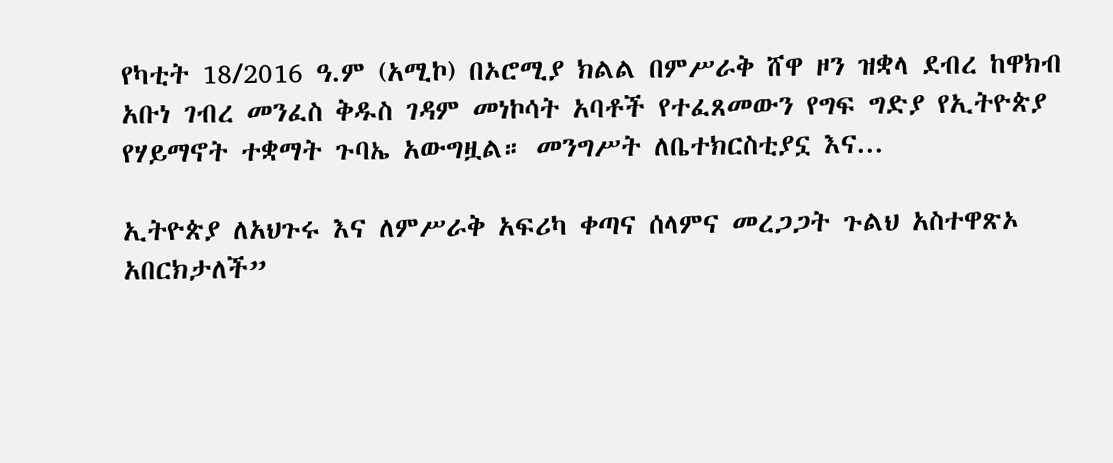የካቲት 18/2016 ዓ.ም (አሚኮ) በኦሮሚያ ክልል በምሥራቅ ሸዋ ዞን ዝቋላ ደብረ ከዋክብ አቡነ ገብረ መንፈስ ቅዱስ ገዳም መነኮሳት አባቶች የተፈጸመውን የግፍ ግድያ የኢትዮጵያ የሃይማኖት ተቋማት ጉባኤ አውግዟል። መንግሥት ለቤተክርስቲያኗ እና...

ኢትዮጵያ ለአህጉሩ እና ለምሥራቅ አፍሪካ ቀጣና ሰላምና መረጋጋት ጉልህ አስተዋጽኦ አበርክታለች”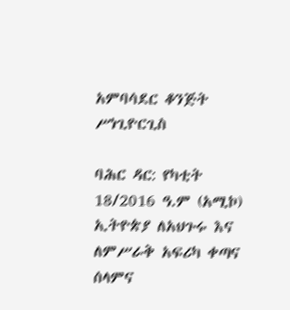አምባሳደር ቆንጅት ሥነጊዮርጊስ

ባሕር ዳር: የካቲት 18/2016 ዓ.ም (አሚኮ) ኢትዮጵያ ለአህጉሩ እና ለምሥራቅ አፍሪካ ቀጣና ሰላምና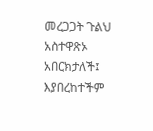መረጋጋት ጉልህ አስተዋጽኦ አበርክታለች፤ እያበረከተችም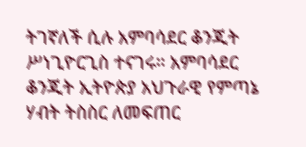ትገኛለች ሲሉ አምባሳደር ቆንጂት ሥነጊዮርጊስ ተናገሩ። አምባሳደር ቆንጂት ኢትዮጵያ አህጉራዊ የምጣኔ ሃብት ትስስር ለመፍጠር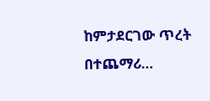ከምታደርገው ጥረት በተጨማሪ...